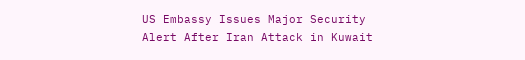US Embassy Issues Major Security Alert After Iran Attack in Kuwait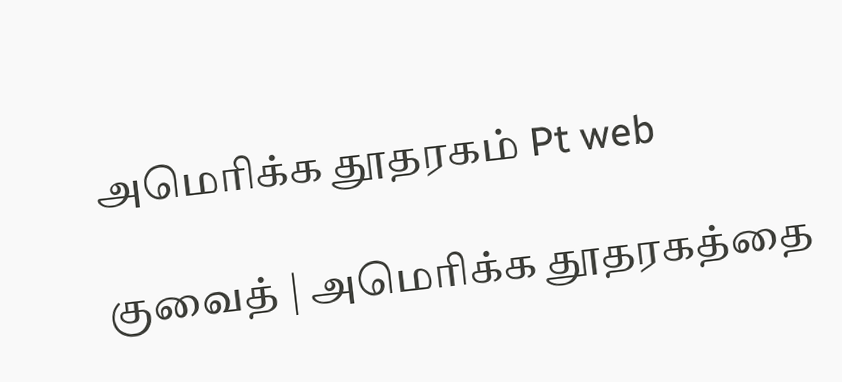அமெரிக்க தூதரகம் Pt web

குவைத் | அமெரிக்க தூதரகத்தை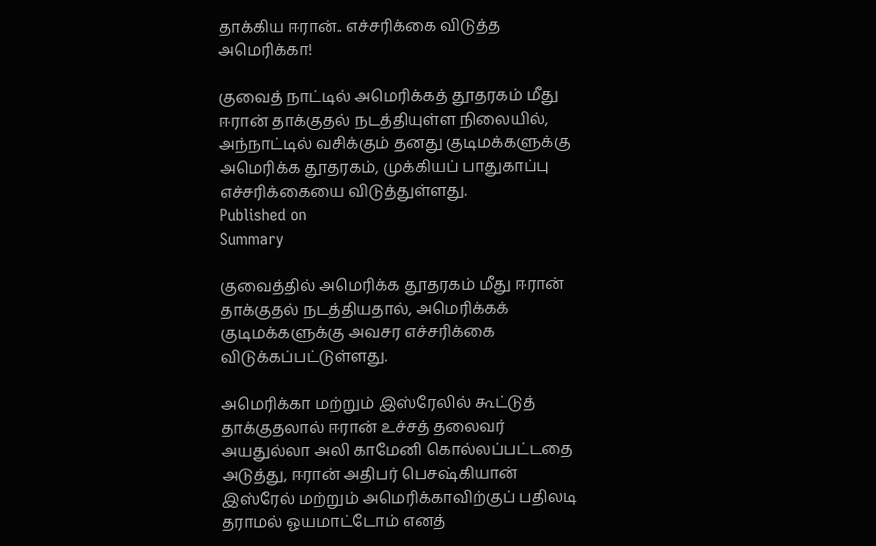தாக்கிய ஈரான்.. எச்சரிக்கை விடுத்த அமெரிக்கா!

குவைத் நாட்டில் அமெரிக்கத் தூதரகம் மீது ஈரான் தாக்குதல் நடத்தியுள்ள நிலையில், அந்நாட்டில் வசிக்கும் தனது குடிமக்களுக்கு அமெரிக்க தூதரகம், முக்கியப் பாதுகாப்பு எச்சரிக்கையை விடுத்துள்ளது.
Published on
Summary

குவைத்தில் அமெரிக்க தூதரகம் மீது ஈரான் தாக்குதல் நடத்தியதால், அமெரிக்கக் குடிமக்களுக்கு அவசர எச்சரிக்கை விடுக்கப்பட்டுள்ளது.

அமெரிக்கா மற்றும் இஸ்ரேலில் கூட்டுத் தாக்குதலால் ஈரான் உச்சத் தலைவர் அயதுல்லா அலி காமேனி கொல்லப்பட்டதை அடுத்து, ஈரான் அதிபர் பெசஷ்கியான் இஸ்ரேல் மற்றும் அமெரிக்காவிற்குப் பதிலடி தராமல் ஓயமாட்டோம் எனத்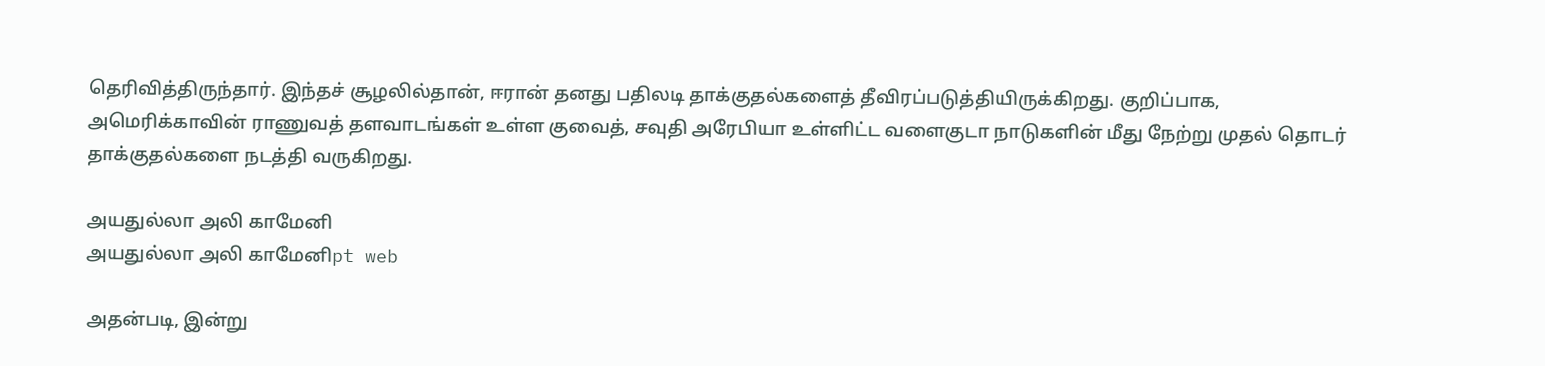தெரிவித்திருந்தார். இந்தச் சூழலில்தான், ஈரான் தனது பதிலடி தாக்குதல்களைத் தீவிரப்படுத்தியிருக்கிறது. குறிப்பாக, அமெரிக்காவின் ராணுவத் தளவாடங்கள் உள்ள குவைத், சவுதி அரேபியா உள்ளிட்ட வளைகுடா நாடுகளின் மீது நேற்று முதல் தொடர் தாக்குதல்களை நடத்தி வருகிறது.

அயதுல்லா அலி காமேனி
அயதுல்லா அலி காமேனிpt web

அதன்படி, இன்று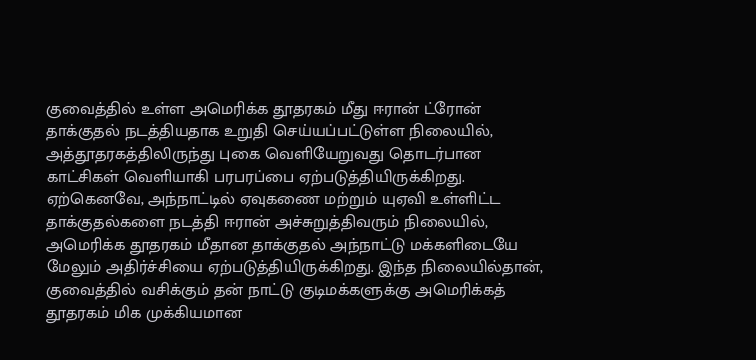குவைத்தில் உள்ள அமெரிக்க தூதரகம் மீது ஈரான் ட்ரோன் தாக்குதல் நடத்தியதாக உறுதி செய்யப்பட்டுள்ள நிலையில், அத்தூதரகத்திலிருந்து புகை வெளியேறுவது தொடர்பான காட்சிகள் வெளியாகி பரபரப்பை ஏற்படுத்தியிருக்கிறது. ஏற்கெனவே, அந்நாட்டில் ஏவுகணை மற்றும் யுஏவி உள்ளிட்ட தாக்குதல்களை நடத்தி ஈரான் அச்சுறுத்திவரும் நிலையில், அமெரிக்க தூதரகம் மீதான தாக்குதல் அந்நாட்டு மக்களிடையே மேலும் அதிர்ச்சியை ஏற்படுத்தியிருக்கிறது. இந்த நிலையில்தான், குவைத்தில் வசிக்கும் தன் நாட்டு குடிமக்களுக்கு அமெரிக்கத் தூதரகம் மிக முக்கியமான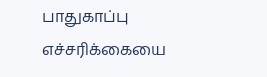பாதுகாப்பு எச்சரிக்கையை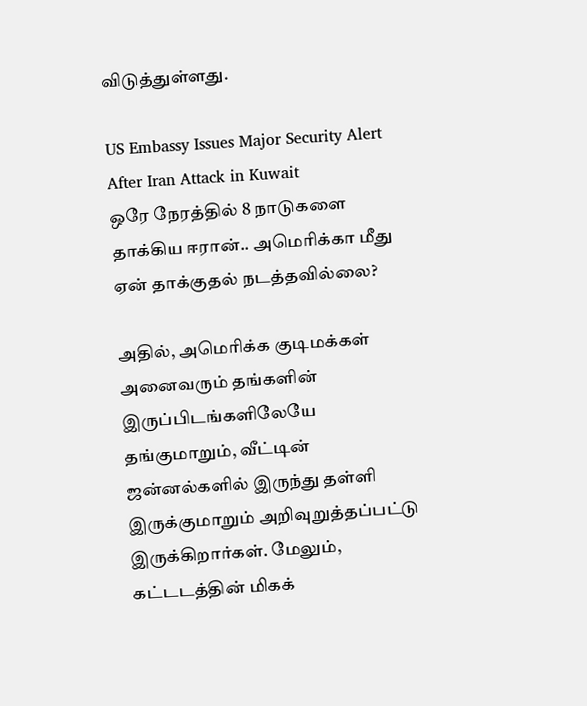விடுத்துள்ளது.

US Embassy Issues Major Security Alert After Iran Attack in Kuwait
ஒரே நேரத்தில் 8 நாடுகளை தாக்கிய ஈரான்.. அமெரிக்கா மீது ஏன் தாக்குதல் நடத்தவில்லை?

அதில், அமெரிக்க குடிமக்கள் அனைவரும் தங்களின் இருப்பிடங்களிலேயே தங்குமாறும், வீட்டின் ஜன்னல்களில் இருந்து தள்ளி இருக்குமாறும் அறிவுறுத்தப்பட்டு இருக்கிறார்கள். மேலும், கட்டடத்தின் மிகக்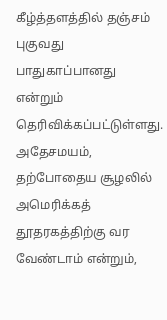கீழ்த்தளத்தில் தஞ்சம் புகுவது பாதுகாப்பானது என்றும் தெரிவிக்கப்பட்டுள்ளது. அதேசமயம், தற்போதைய சூழலில் அமெரிக்கத் தூதரகத்திற்கு வர வேண்டாம் என்றும்,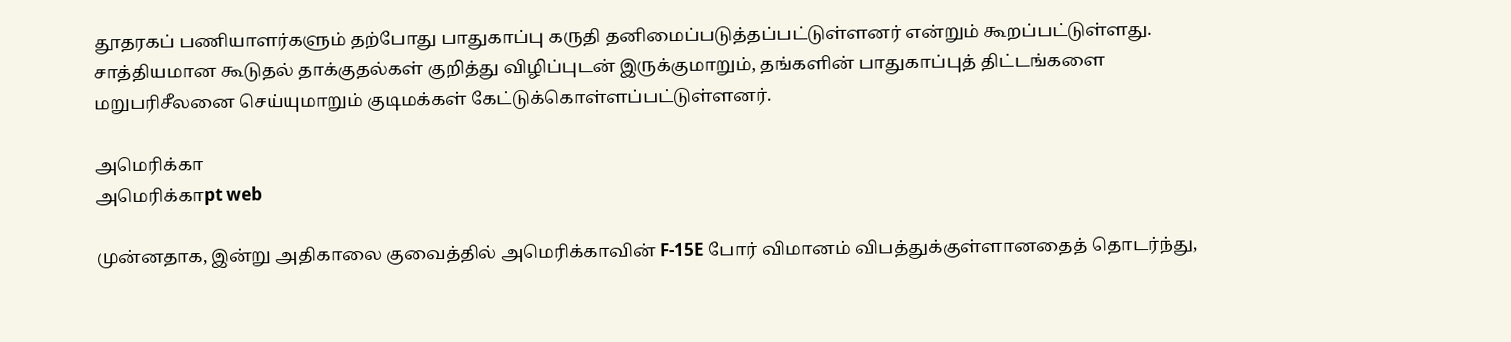தூதரகப் பணியாளர்களும் தற்போது பாதுகாப்பு கருதி தனிமைப்படுத்தப்பட்டுள்ளனர் என்றும் கூறப்பட்டுள்ளது. சாத்தியமான கூடுதல் தாக்குதல்கள் குறித்து விழிப்புடன் இருக்குமாறும், தங்களின் பாதுகாப்புத் திட்டங்களை மறுபரிசீலனை செய்யுமாறும் குடிமக்கள் கேட்டுக்கொள்ளப்பட்டுள்ளனர்.

அமெரிக்கா
அமெரிக்காpt web

முன்னதாக, இன்று அதிகாலை குவைத்தில் அமெரிக்காவின் F-15E போர் விமானம் விபத்துக்குள்ளானதைத் தொடர்ந்து,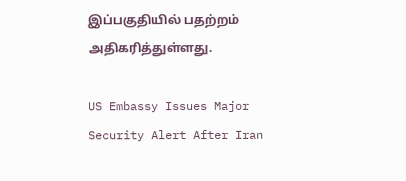இப்பகுதியில் பதற்றம் அதிகரித்துள்ளது.

US Embassy Issues Major Security Alert After Iran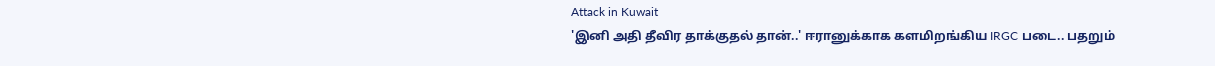Attack in Kuwait
'இனி அதி தீவிர தாக்குதல் தான்..' ஈரானுக்காக களமிறங்கிய IRGC படை.. பதறும்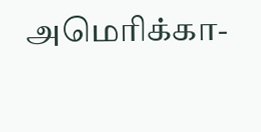அமெரிக்கா-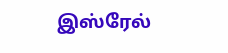இஸ்ரேல்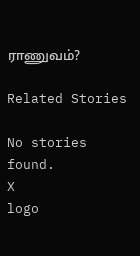ராணுவம்?

Related Stories

No stories found.
X
logo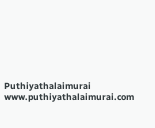Puthiyathalaimurai
www.puthiyathalaimurai.com